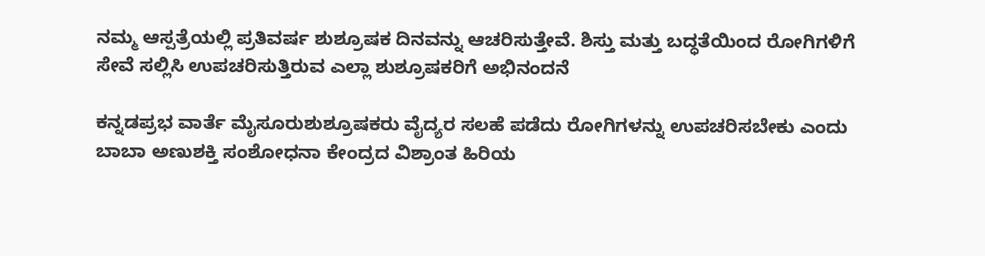ನಮ್ಮ ಆಸ್ಪತ್ರೆಯಲ್ಲಿ ಪ್ರತಿವರ್ಷ ಶುಶ್ರೂಷಕ ದಿನವನ್ನು ಆಚರಿಸುತ್ತೇವೆ. ಶಿಸ್ತು ಮತ್ತು ಬದ್ಧತೆಯಿಂದ ರೋಗಿಗಳಿಗೆ ಸೇವೆ ಸಲ್ಲಿಸಿ ಉಪಚರಿಸುತ್ತಿರುವ ಎಲ್ಲಾ ಶುಶ್ರೂಷಕರಿಗೆ ಅಭಿನಂದನೆ

ಕನ್ನಡಪ್ರಭ ವಾರ್ತೆ ಮೈಸೂರುಶುಶ್ರೂಷಕರು ವೈದ್ಯರ ಸಲಹೆ ಪಡೆದು ರೋಗಿಗಳನ್ನು ಉಪಚರಿಸಬೇಕು ಎಂದು ಬಾಬಾ ಅಣುಶಕ್ತಿ ಸಂಶೋಧನಾ ಕೇಂದ್ರದ ವಿಶ್ರಾಂತ ಹಿರಿಯ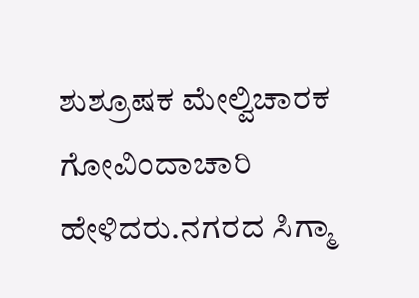ಶುಶ್ರೂಷಕ ಮೇಲ್ವಿಚಾರಕ ಗೋವಿಂದಾಚಾರಿ ಹೇಳಿದರು.ನಗರದ ಸಿಗ್ಮಾ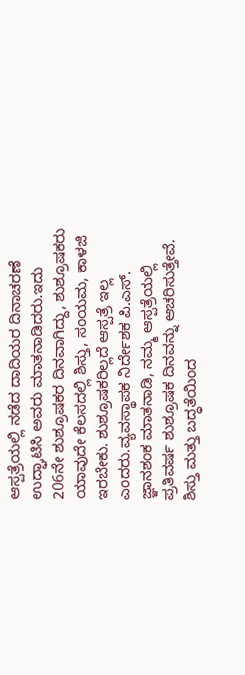ಆಸ್ಪತ್ರೆಯಲ್ಲಿ ನಡೆದ ದಾದಿಯರ ದಿನಾಚರಣೆ ಉದ್ಘಾಟಿಸಿ ಅವರು ಮಾತನಾಡಿದರು.ಇದು 206ನೇ ಶುಶ್ರೂಷಕರ ದಿನವಾಗಿದ್ದು, ಶುಶ್ರೂಷಕರು ಯಾವುದೇ ಕೆಲಸದಲ್ಲಿ ಶಿಸ್ತು, ಸಂಯಮ, ಕಾಳಜಿ ಇರಬೇಕು. ಶುಶ್ರೂಷಕರಿಲ್ಲದೆ ಆಸ್ಪತ್ರೆ ಇಲ್ಲ ಎಂದರು.ವ್ಯವಸ್ಥಾಪಕ ನಿರ್ದೇಶಕ ಪಿ.ಎಸ್. ಜ್ಞಾನಶಂಕ ಮಾತನಾಡಿ, ನಮ್ಮ ಆಸ್ಪತ್ರೆಯಲ್ಲಿ ಪ್ರತಿವರ್ಷ ಶುಶ್ರೂಷಕ ದಿನವನ್ನು ಆಚರಿಸುತ್ತೇವೆ. ಶಿಸ್ತು ಮತ್ತು ಬದ್ಧತೆಯಿಂದ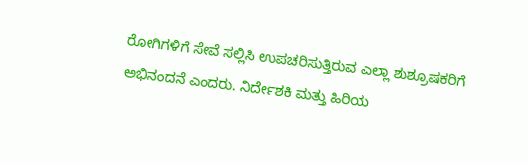ರೋಗಿಗಳಿಗೆ ಸೇವೆ ಸಲ್ಲಿಸಿ ಉಪಚರಿಸುತ್ತಿರುವ ಎಲ್ಲಾ ಶುಶ್ರೂಷಕರಿಗೆ ಅಭಿನಂದನೆ ಎಂದರು. ನಿರ್ದೇಶಕಿ ಮತ್ತು ಹಿರಿಯ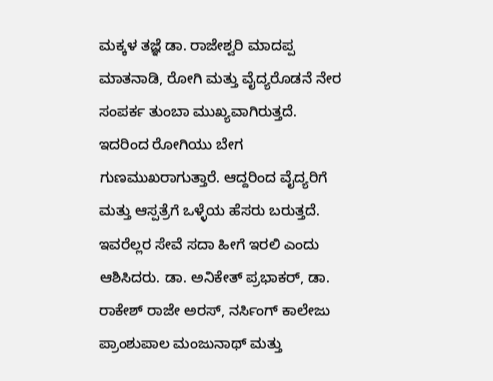ಮಕ್ಕಳ ತಜ್ಞೆ ಡಾ. ರಾಜೇಶ್ವರಿ ಮಾದಪ್ಪ ಮಾತನಾಡಿ, ರೋಗಿ ಮತ್ತು ವೈದ್ಯರೊಡನೆ ನೇರ ಸಂಪರ್ಕ ತುಂಬಾ ಮುಖ್ಯವಾಗಿರುತ್ತದೆ. ಇದರಿಂದ ರೋಗಿಯು ಬೇಗ ಗುಣಮುಖರಾಗುತ್ತಾರೆ. ಆದ್ದರಿಂದ ವೈದ್ಯರಿಗೆ ಮತ್ತು ಆಸ್ಪತ್ರೆಗೆ ಒಳ್ಳೆಯ ಹೆಸರು ಬರುತ್ತದೆ. ಇವರೆಲ್ಲರ ಸೇವೆ ಸದಾ ಹೀಗೆ ಇರಲಿ ಎಂದು ಆಶಿಸಿದರು. ಡಾ. ಅನಿಕೇತ್ ಪ್ರಭಾಕರ್, ಡಾ. ರಾಕೇಶ್ ರಾಜೇ ಅರಸ್, ನರ್ಸಿಂಗ್ ಕಾಲೇಜು ಪ್ರಾಂಶುಪಾಲ ಮಂಜುನಾಥ್ ಮತ್ತು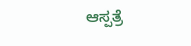ಆಸ್ಪತ್ರೆ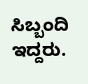ಸಿಬ್ಬಂದಿ ಇದ್ದರು.